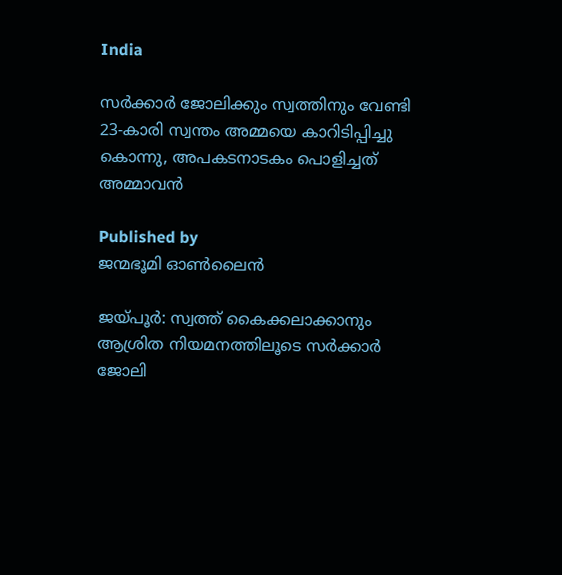India

സർക്കാർ ജോലിക്കും സ്വത്തിനും വേണ്ടി 23-കാരി സ്വന്തം അമ്മയെ കാറിടിപ്പിച്ചു കൊന്നു, അപകടനാടകം പൊളിച്ചത് അമ്മാവൻ

Published by
ജന്മഭൂമി ഓണ്‍ലൈന്‍

ജയ്‌പൂർ: സ്വത്ത് കൈക്കലാക്കാനും ആശ്രിത നിയമനത്തിലൂടെ സർക്കാർ ജോലി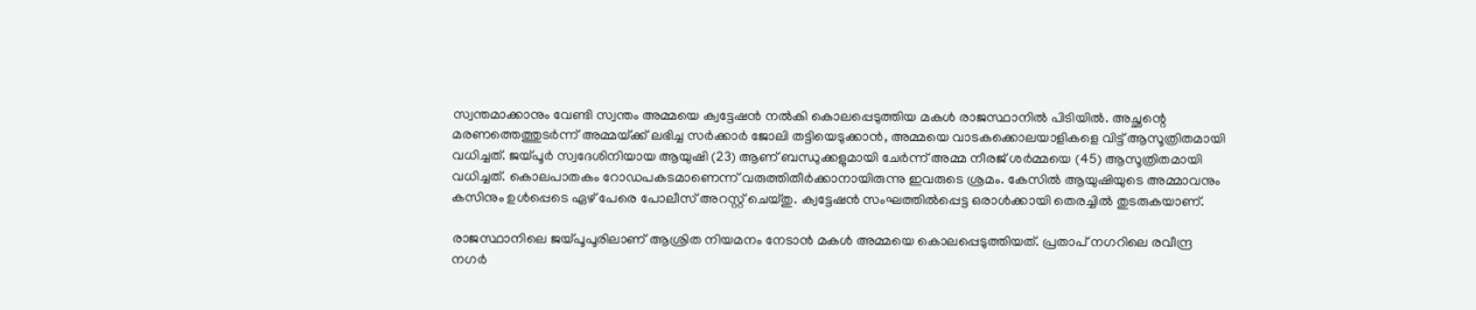സ്വന്തമാക്കാനും വേണ്ടി സ്വന്തം അമ്മയെ ക്വട്ടേഷൻ നൽകി കൊലപ്പെടുത്തിയ മകൾ രാജസ്ഥാനിൽ പിടിയിൽ. അച്ഛന്റെ മരണത്തെത്തുടർന്ന് അമ്മയ്‌ക്ക് ലഭിച്ച സർക്കാർ ജോലി തട്ടിയെടുക്കാൻ, അമ്മയെ വാടകക്കൊലയാളികളെ വിട്ട് ആസൂത്രിതമായി വധിച്ചത്. ജയ്‌പൂർ സ്വദേശിനിയായ ആയുഷി (23) ആണ് ബന്ധുക്കളുമായി ചേർന്ന് അമ്മ നീരജ് ശർമ്മയെ (45) ആസൂത്രിതമായി വധിച്ചത്. കൊലപാതകം റോഡപകടമാണെന്ന് വരുത്തിതീർക്കാനായിരുന്നു ഇവരുടെ ശ്രമം. കേസിൽ ആയുഷിയുടെ അമ്മാവനും കസിനും ഉൾപ്പെടെ ഏഴ് പേരെ പോലീസ് അറസ്റ്റ് ചെയ്തു. ക്വട്ടേഷൻ സംഘത്തിൽപ്പെട്ട ഒരാൾക്കായി തെരച്ചിൽ തുടരുകയാണ്.

രാജസ്ഥാനിലെ ജയ്‌പൂപൂരിലാണ് ആശ്രിത നിയമനം നേടാൻ മകൾ അമ്മയെ കൊലപ്പെടുത്തിയത്. പ്രതാപ് നഗറിലെ രവീന്ദ്ര നഗർ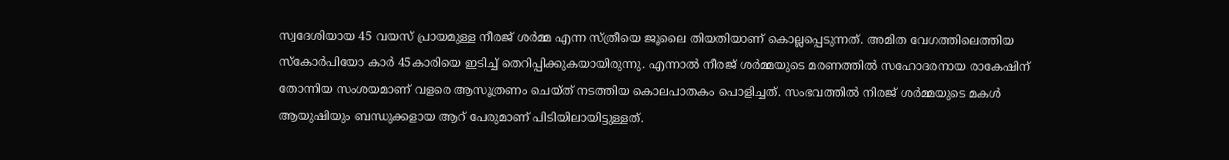സ്വദേശിയായ 45 വയസ് പ്രായമുള്ള നീരജ് ശ‍ർമ്മ എന്ന സ്ത്രീയെ ജൂലൈ തിയതിയാണ് കൊല്ലപ്പെടുന്നത്. അമിത വേഗത്തിലെത്തിയ സ്കോ‍ർപിയോ കാർ 45കാരിയെ ഇടിച്ച് തെറിപ്പിക്കുകയായിരുന്നു. എന്നാൽ നീരജ് ശ‍ർമ്മയുടെ മരണത്തിൽ സഹോദരനായ രാകേഷിന് തോന്നിയ സംശയമാണ് വളരെ ആസൂത്രണം ചെയ്ത് നടത്തിയ കൊലപാതകം പൊളിച്ചത്. സംഭവത്തിൽ നിരജ് ശ‍ർമ്മയുടെ മകൾ ആയുഷിയും ബന്ധുക്കളായ ആറ് പേരുമാണ് പിടിയിലായിട്ടുള്ളത്.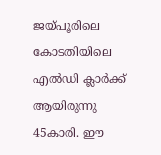ജയ്‌പൂരിലെ കോടതിയിലെ എൽഡി ക്ലാർക്ക് ആയിരുന്നു 45കാരി. ഈ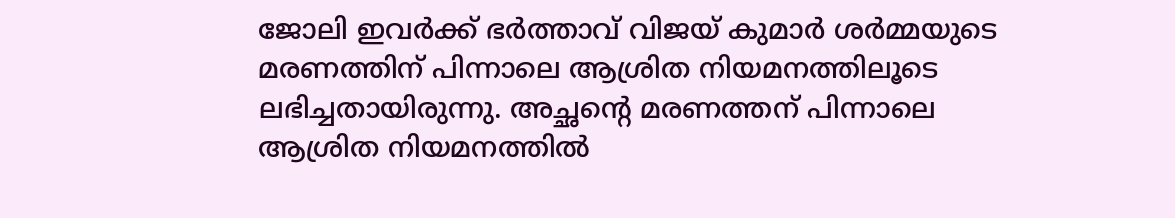ജോലി ഇവർക്ക് ഭർത്താവ് വിജയ് കുമാർ ശർമ്മയുടെ മരണത്തിന് പിന്നാലെ ആശ്രിത നിയമനത്തിലൂടെ ലഭിച്ചതായിരുന്നു. അച്ഛന്റെ മരണത്തന് പിന്നാലെ ആശ്രിത നിയമനത്തിൽ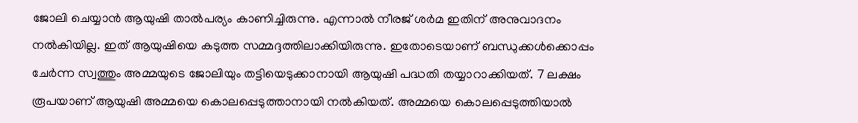ജോലി ചെയ്യാൻ ആയുഷി താൽപര്യം കാണിച്ചിരുന്നു. എന്നാൽ നീരജ് ശ‍ർമ ഇതിന് അനുവാദനം നൽകിയില്ല. ഇത് ആയുഷിയെ കടുത്ത സമ്മ‍ദ്ദത്തിലാക്കിയിരുന്നു. ഇതോടെയാണ് ബന്ധുക്കൾക്കൊപ്പം ചേർന്ന സ്വത്തും അമ്മയുടെ ജോലിയും തട്ടിയെടുക്കാനായി ആയുഷി പദ്ധതി തയ്യാറാക്കിയത്. 7 ലക്ഷം രൂപയാണ് ആയുഷി അമ്മയെ കൊലപ്പെടുത്താനായി നൽകിയത്. അമ്മയെ കൊലപ്പെടുത്തിയാൽ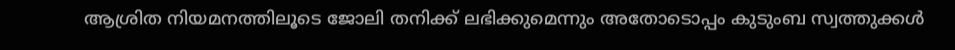ആശ്രിത നിയമനത്തിലൂടെ ജോലി തനിക്ക് ലഭിക്കുമെന്നും അതോടൊപ്പം കുടുംബ സ്വത്തുക്കൾ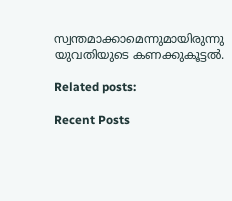സ്വന്തമാക്കാമെന്നുമായിരുന്നു യുവതിയുടെ കണക്കുകൂട്ടൽ.

Related posts:

Recent Posts